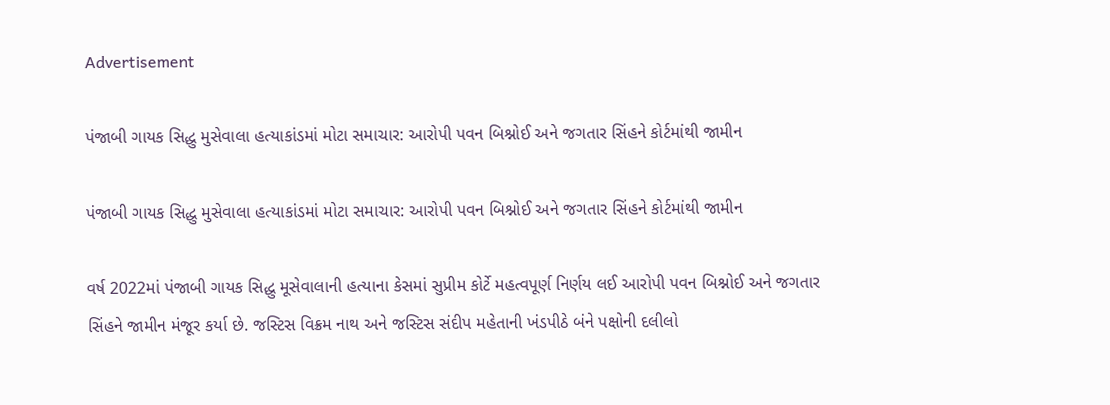Advertisement

પંજાબી ગાયક સિદ્ધુ મુસેવાલા હત્યાકાંડમાં મોટા સમાચાર: આરોપી પવન બિશ્નોઈ અને જગતાર સિંહને કોર્ટમાંથી જામીન

પંજાબી ગાયક સિદ્ધુ મુસેવાલા હત્યાકાંડમાં મોટા સમાચાર: આરોપી પવન બિશ્નોઈ અને જગતાર સિંહને કોર્ટમાંથી જામીન

વર્ષ 2022માં પંજાબી ગાયક સિદ્ધુ મૂસેવાલાની હત્યાના કેસમાં સુપ્રીમ કોર્ટે મહત્વપૂર્ણ નિર્ણય લઈ આરોપી પવન બિશ્નોઈ અને જગતાર સિંહને જામીન મંજૂર કર્યા છે. જસ્ટિસ વિક્રમ નાથ અને જસ્ટિસ સંદીપ મહેતાની ખંડપીઠે બંને પક્ષોની દલીલો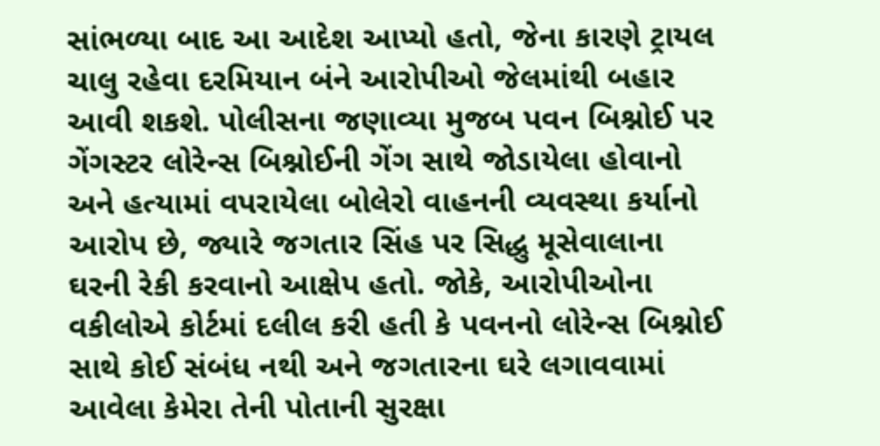સાંભળ્યા બાદ આ આદેશ આપ્યો હતો, જેના કારણે ટ્રાયલ ચાલુ રહેવા દરમિયાન બંને આરોપીઓ જેલમાંથી બહાર આવી શકશે. પોલીસના જણાવ્યા મુજબ પવન બિશ્નોઈ પર ગેંગસ્ટર લોરેન્સ બિશ્નોઈની ગેંગ સાથે જોડાયેલા હોવાનો અને હત્યામાં વપરાયેલા બોલેરો વાહનની વ્યવસ્થા કર્યાનો આરોપ છે, જ્યારે જગતાર સિંહ પર સિદ્ધુ મૂસેવાલાના ઘરની રેકી કરવાનો આક્ષેપ હતો. જોકે, આરોપીઓના વકીલોએ કોર્ટમાં દલીલ કરી હતી કે પવનનો લોરેન્સ બિશ્નોઈ સાથે કોઈ સંબંધ નથી અને જગતારના ઘરે લગાવવામાં આવેલા કેમેરા તેની પોતાની સુરક્ષા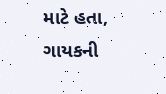માટે હતા, ગાયકની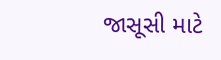જાસૂસી માટે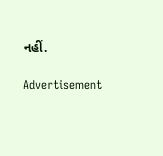નહીં.

Advertisement